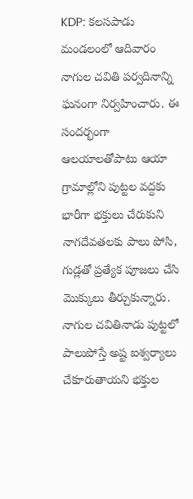KDP: కలసపాడు మండలంలో ఆదివారం నాగుల చవితి పర్వదినాన్ని ఘనంగా నిర్వహించారు. ఈ సందర్భంగా ఆలయాలతోపాటు ఆయా గ్రామాల్లోని పుట్టల వద్దకు భారీగా భక్తులు చేరుకుని నాగదేవతలకు పాలు పోసి, గుడ్లతో ప్రత్యేక పూజలు చేసి మొక్కులు తీర్చుకున్నారు. నాగుల చవితినాడు పుట్టలో పాలుపోస్తే అష్ట ఐశ్వర్యాలు చేకూరుతాయని భక్తుల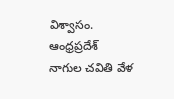విశ్వాసం.
ఆంధ్రప్రదేశ్
నాగుల చవితి వేళ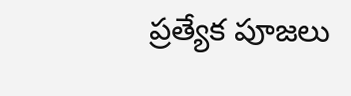ప్రత్యేక పూజలు